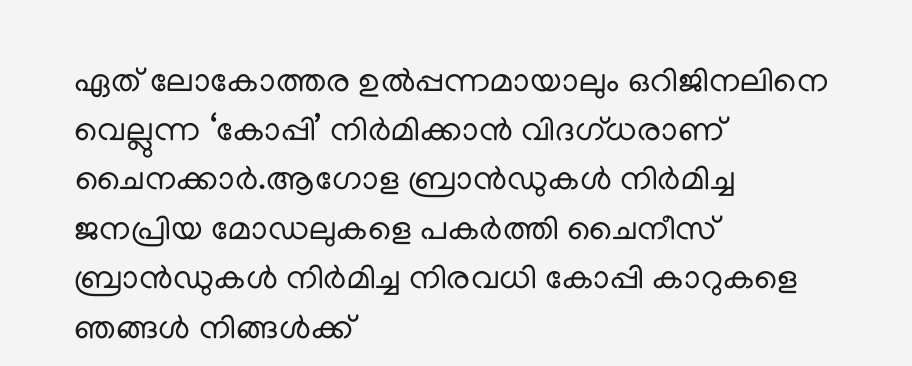ഏത് ലോകോത്തര ഉല്‍പ്പന്നമായാലും ഒറിജിനലിനെ വെല്ലുന്ന ‘കോപ്പി’ നിര്‍മിക്കാന്‍ വിദഗ്ധരാണ് ചൈനക്കാര്‍.ആഗോള ബ്രാന്‍ഡുകള്‍ നിര്‍മിച്ച ജനപ്രിയ മോഡലുകളെ പകര്‍ത്തി ചൈനീസ് ബ്രാന്‍ഡുകള്‍ നിര്‍മിച്ച നിരവധി കോപ്പി കാറുകളെ ഞങ്ങള്‍ നിങ്ങള്‍ക്ക്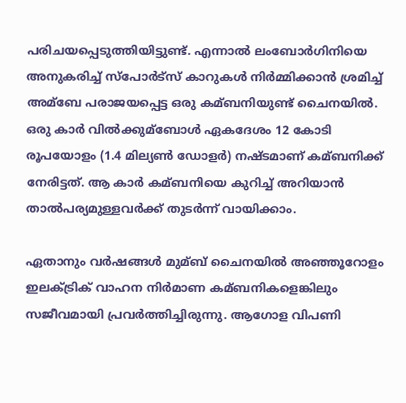പരിചയപ്പെടുത്തിയിട്ടുണ്ട്. എന്നാല്‍ ലംബോര്‍ഗിനിയെ അനുകരിച്ച്‌ സ്പോര്‍ട്സ് കാറുകള്‍ നിര്‍മ്മിക്കാന്‍ ശ്രമിച്ച്‌ അമ്ബേ പരാജയപ്പെട്ട ഒരു കമ്ബനിയുണ്ട് ചൈനയില്‍. ഒരു കാര്‍ വില്‍ക്കുമ്ബോള്‍ ഏകദേശം 12 കോടി രൂപയോളം (1.4 മില്യണ്‍ ഡോളര്‍) നഷ്ടമാണ് കമ്ബനിക്ക് നേരിട്ടത്. ആ കാര്‍ കമ്ബനിയെ കുറിച്ച്‌ അറിയാന്‍ താല്‍പര്യമുള്ളവര്‍ക്ക് തുടര്‍ന്ന് വായിക്കാം.

ഏതാനും വര്‍ഷങ്ങള്‍ മുമ്ബ് ചൈനയില്‍ അഞ്ഞൂറോളം ഇലക്‌ട്രിക് വാഹന നിര്‍മാണ കമ്ബനികളെങ്കിലും സജീവമായി പ്രവര്‍ത്തിച്ചിരുന്നു. ആഗോള വിപണി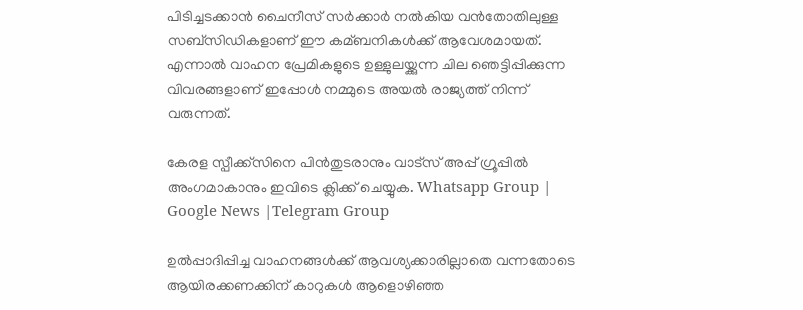പിടിച്ചടക്കാന്‍ ചൈനീസ് സര്‍ക്കാര്‍ നല്‍കിയ വന്‍തോതിലുള്ള സബ്‌സിഡികളാണ് ഈ കമ്ബനികള്‍ക്ക് ആവേശമായത്. എന്നാല്‍ വാഹന പ്രേമികളുടെ ഉള്ളുലയ്ക്കുന്ന ചില ഞെട്ടിപ്പിക്കുന്ന വിവരങ്ങളാണ് ഇപ്പോള്‍ നമ്മുടെ അയല്‍ രാജ്യത്ത് നിന്ന് വരുന്നത്.

കേരള സ്പീക്ക്സിനെ പിൻതുടരാനും വാട്സ് അപ്പ് ഗ്രൂപ്പിൽ അംഗമാകാനും ഇവിടെ ക്ലിക്ക് ചെയ്യുക. Whatsapp Group | Google News |Telegram Group

ഉല്‍പ്പാദിപ്പിച്ച വാഹനങ്ങള്‍ക്ക് ആവശ്യക്കാരില്ലാതെ വന്നതോടെ ആയിരക്കണക്കിന് കാറുകള്‍ ആളൊഴിഞ്ഞ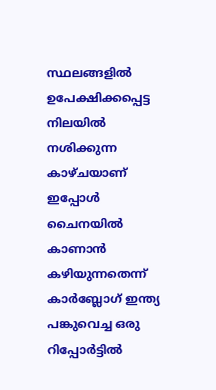സ്ഥലങ്ങളില്‍ ഉപേക്ഷിക്കപ്പെട്ട നിലയില്‍ നശിക്കുന്ന കാഴ്ചയാണ് ഇപ്പോള്‍ ചൈനയില്‍ കാണാന്‍ കഴിയുന്നതെന്ന് കാര്‍ബ്ലോഗ് ഇന്ത്യ പങ്കുവെച്ച ഒരു റിപ്പോര്‍ട്ടില്‍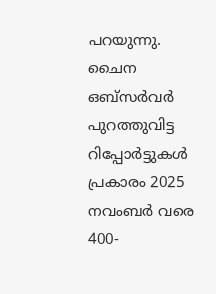പറയുന്നു. ചൈന ഒബ്‌സര്‍വര്‍ പുറത്തുവിട്ട റിപ്പോര്‍ട്ടുകള്‍ പ്രകാരം 2025 നവംബര്‍ വരെ 400-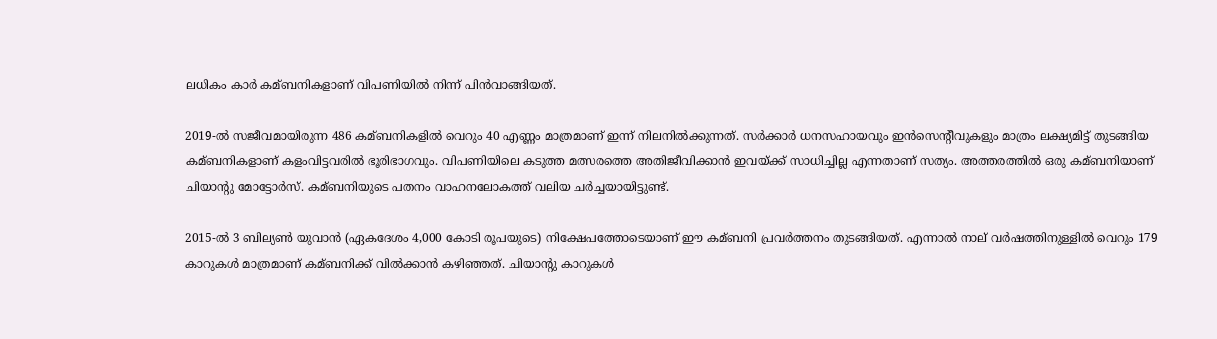ലധികം കാര്‍ കമ്ബനികളാണ് വിപണിയില്‍ നിന്ന് പിന്‍വാങ്ങിയത്.

2019-ല്‍ സജീവമായിരുന്ന 486 കമ്ബനികളില്‍ വെറും 40 എണ്ണം മാത്രമാണ് ഇന്ന് നിലനില്‍ക്കുന്നത്. സര്‍ക്കാര്‍ ധനസഹായവും ഇന്‍സെന്റീവുകളും മാത്രം ലക്ഷ്യമിട്ട് തുടങ്ങിയ കമ്ബനികളാണ് കളംവിട്ടവരില്‍ ഭൂരിഭാഗവും. വിപണിയിലെ കടുത്ത മത്സരത്തെ അതിജീവിക്കാന്‍ ഇവയ്ക്ക് സാധിച്ചില്ല എന്നതാണ് സത്യം. അത്തരത്തില്‍ ഒരു കമ്ബനിയാണ് ചിയാന്റു മോട്ടോര്‍സ്. കമ്ബനിയുടെ പതനം വാഹനലോകത്ത് വലിയ ചര്‍ച്ചയായിട്ടുണ്ട്.

2015-ല്‍ 3 ബില്യണ്‍ യുവാന്‍ (ഏകദേശം 4,000 കോടി രൂപയുടെ) നിക്ഷേപത്തോടെയാണ് ഈ കമ്ബനി പ്രവര്‍ത്തനം തുടങ്ങിയത്. എന്നാല്‍ നാല് വര്‍ഷത്തിനുള്ളില്‍ വെറും 179 കാറുകള്‍ മാത്രമാണ് കമ്ബനിക്ക് വില്‍ക്കാന്‍ കഴിഞ്ഞത്. ചിയാന്റു കാറുകള്‍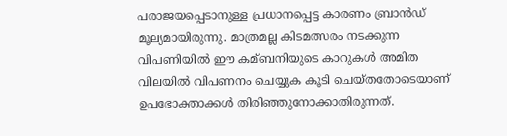പരാജയപ്പെടാനുള്ള പ്രധാനപ്പെട്ട കാരണം ബ്രാന്‍ഡ് മൂല്യമായിരുന്നു. മാത്രമല്ല കിടമത്സരം നടക്കുന്ന വിപണിയില്‍ ഈ കമ്ബനിയുടെ കാറുകള്‍ അമിത വിലയില്‍ വിപണനം ചെയ്യുക കൂടി ചെയ്തതോടെയാണ് ഉപഭോക്താക്കള്‍ തിരിഞ്ഞുനോക്കാതിരുന്നത്.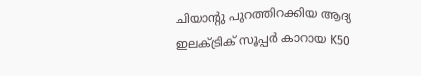ചിയാന്റു പുറത്തിറക്കിയ ആദ്യ ഇലക്‌ട്രിക് സൂപ്പര്‍ കാറായ K50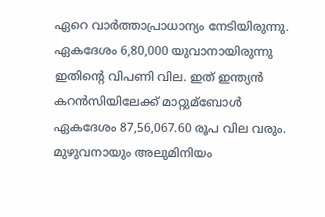ഏറെ വാര്‍ത്താപ്രാധാന്യം നേടിയിരുന്നു. ഏകദേശം 6,80,000 യുവാനായിരുന്നു ഇതിന്റെ വിപണി വില. ഇത് ഇന്ത്യന്‍ കറന്‍സിയിലേക്ക് മാറ്റുമ്ബോള്‍ ഏകദേശം 87,56,067.60 രൂപ വില വരും. മുഴുവനായും അലുമിനിയം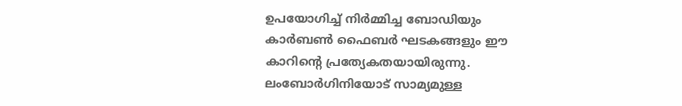ഉപയോഗിച്ച്‌ നിര്‍മ്മിച്ച ബോഡിയും കാര്‍ബണ്‍ ഫൈബര്‍ ഘടകങ്ങളും ഈ കാറിന്റെ പ്രത്യേകതയായിരുന്നു. ലംബോര്‍ഗിനിയോട് സാമ്യമുള്ള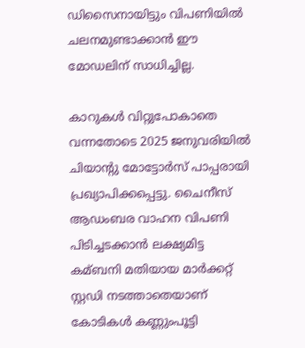ഡിസൈനായിട്ടും വിപണിയില്‍ ചലനമുണ്ടാക്കാന്‍ ഈ മോഡലിന് സാധിച്ചില്ല.

കാറുകള്‍ വിറ്റുപോകാതെ വന്നതോടെ 2025 ജനുവരിയില്‍ ചിയാന്റു മോട്ടോര്‍സ് പാപ്പരായി പ്രഖ്യാപിക്കപ്പെട്ടു. ചൈനീസ് ആഡംബര വാഹന വിപണി പിടിച്ചടക്കാന്‍ ലക്ഷ്യമിട്ട കമ്ബനി മതിയായ മാര്‍ക്കറ്റ് സ്റ്റഡി നടത്താതെയാണ് കോടികള്‍ കണ്ണുംപൂട്ടി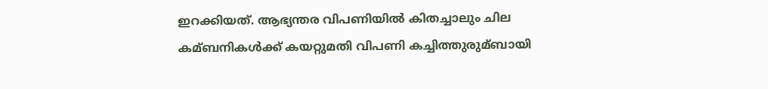ഇറക്കിയത്. ആഭ്യന്തര വിപണിയില്‍ കിതച്ചാലും ചില കമ്ബനികള്‍ക്ക് കയറ്റുമതി വിപണി കച്ചിത്തുരുമ്ബായി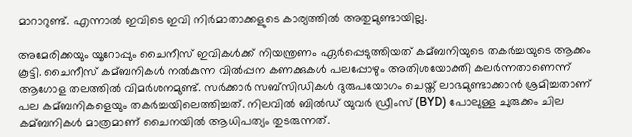മാറാറുണ്ട്. എന്നാല്‍ ഇവിടെ ഇവി നിര്‍മാതാക്കളുടെ കാര്യത്തില്‍ അതുമുണ്ടായില്ല.

അമേരിക്കയും യൂറോപ്പും ചൈനീസ് ഇവികള്‍ക്ക് നിയന്ത്രണം ഏര്‍പ്പെടുത്തിയത് കമ്ബനിയുടെ തകര്‍ച്ചയുടെ ആക്കം കൂട്ടി. ചൈനീസ് കമ്ബനികള്‍ നല്‍കുന്ന വില്‍പ്പന കണക്കുകള്‍ പലപ്പോഴും അതിശയോക്തി കലര്‍ന്നതാണെന്ന് ആഗോള തലത്തില്‍ വിമര്‍ശനമുണ്ട്. സര്‍ക്കാര്‍ സബ്‌സിഡികള്‍ ദുരുപയോഗം ചെയ്ത് ലാഭമുണ്ടാക്കാന്‍ ശ്രമിച്ചതാണ് പല കമ്ബനികളെയും തകര്‍ച്ചയിലെത്തിച്ചത്. നിലവില്‍ ബില്‍ഡ് യുവര്‍ ഡ്രീംസ് (BYD) പോലുള്ള ചുരുക്കം ചില കമ്ബനികള്‍ മാത്രമാണ് ചൈനയില്‍ ആധിപത്യം തുടരുന്നത്.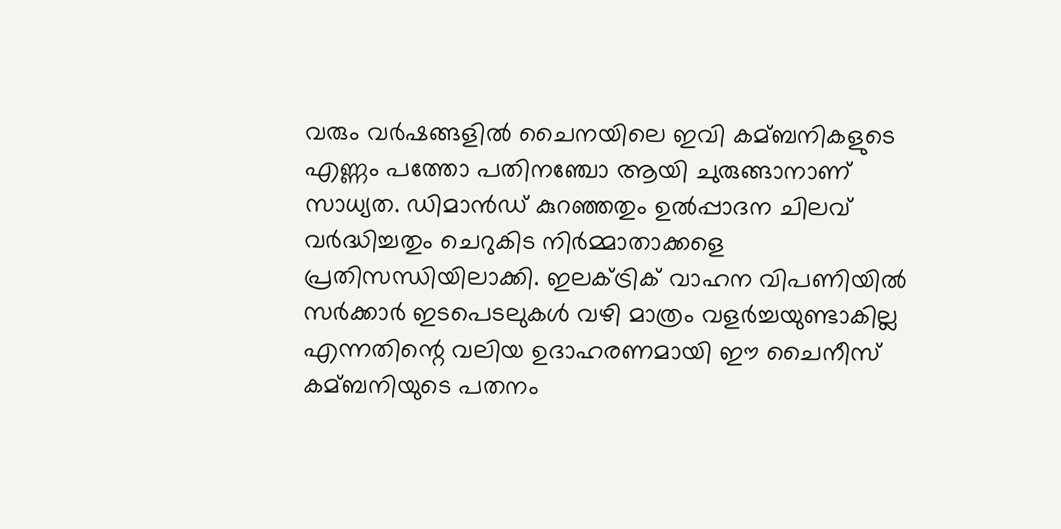വരും വര്‍ഷങ്ങളില്‍ ചൈനയിലെ ഇവി കമ്ബനികളുടെ എണ്ണം പത്തോ പതിനഞ്ചോ ആയി ചുരുങ്ങാനാണ് സാധ്യത. ഡിമാന്‍ഡ് കുറഞ്ഞതും ഉല്‍പ്പാദന ചിലവ് വര്‍ദ്ധിച്ചതും ചെറുകിട നിര്‍മ്മാതാക്കളെ പ്രതിസന്ധിയിലാക്കി. ഇലക്‌ട്രിക് വാഹന വിപണിയില്‍ സര്‍ക്കാര്‍ ഇടപെടലുകള്‍ വഴി മാത്രം വളര്‍ച്ചയുണ്ടാകില്ല എന്നതിന്റെ വലിയ ഉദാഹരണമായി ഈ ചൈനീസ് കമ്ബനിയുടെ പതനം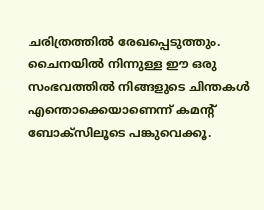ചരിത്രത്തില്‍ രേഖപ്പെടുത്തും. ചൈനയില്‍ നിന്നുള്ള ഈ ഒരു സംഭവത്തില്‍ നിങ്ങളുടെ ചിന്തകള്‍ എന്തൊക്കെയാണെന്ന് കമന്റ് ബോക്സിലൂടെ പങ്കുവെക്കൂ.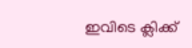ഇവിടെ ക്ലിക്ക്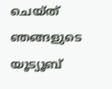ചെയ്ത് ഞങ്ങളുടെ യൂട്യൂബ്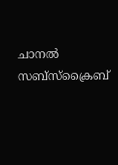ചാനൽ സബ്സ്ക്രൈബ്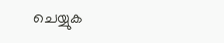ചെയ്യുക